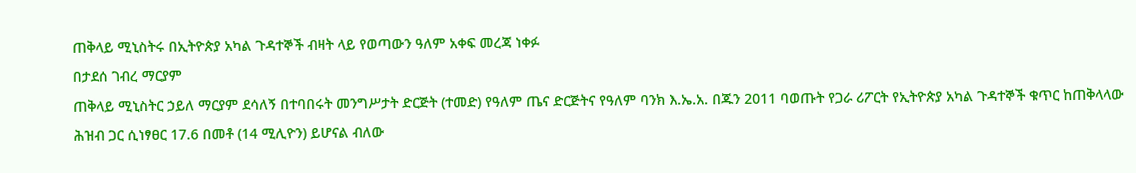ጠቅላይ ሚኒስትሩ በኢትዮጵያ አካል ጉዳተኞች ብዛት ላይ የወጣውን ዓለም አቀፍ መረጃ ነቀፉ
በታደሰ ገብረ ማርያም
ጠቅላይ ሚኒስትር ኃይለ ማርያም ደሳለኝ በተባበሩት መንግሥታት ድርጅት (ተመድ) የዓለም ጤና ድርጅትና የዓለም ባንክ እ.ኤ.አ. በጁን 2011 ባወጡት የጋራ ሪፖርት የኢትዮጵያ አካል ጉዳተኞች ቁጥር ከጠቅላላው ሕዝብ ጋር ሲነፃፀር 17.6 በመቶ (14 ሚሊዮን) ይሆናል ብለው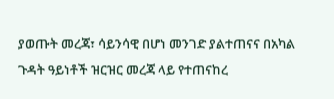ያወጡት መረጃ፣ ሳይንሳዊ በሆነ መንገድ ያልተጠናና በአካል ጉዳት ዓይነቶች ዝርዝር መረጃ ላይ የተጠናከረ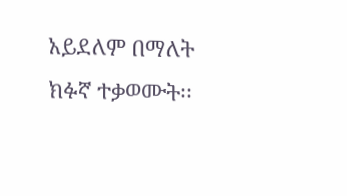አይደለም በማለት ክፉኛ ተቃወሙት፡፡